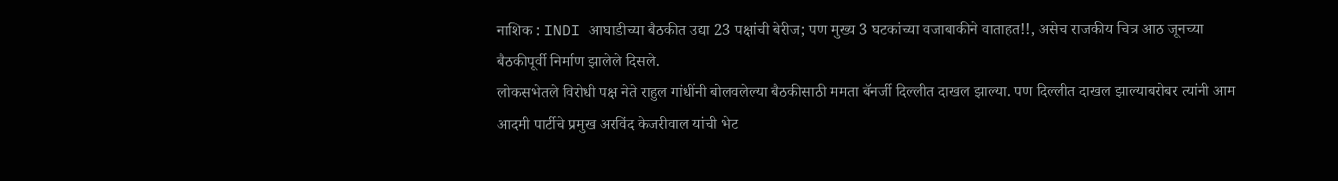नाशिक : INDI आघाडीच्या बैठकीत उद्या 23 पक्षांची बेरीज; पण मुख्य 3 घटकांच्या वजाबाकीने वाताहत!!, असेच राजकीय चित्र आठ जूनच्या बैठकीपूर्वी निर्माण झालेले दिसले.
लोकसभेतले विरोधी पक्ष नेते राहुल गांधींनी बोलवलेल्या बैठकीसाठी ममता बॅनर्जी दिल्लीत दाखल झाल्या. पण दिल्लीत दाखल झाल्याबरोबर त्यांनी आम आदमी पार्टीचे प्रमुख अरविंद केजरीवाल यांची भेट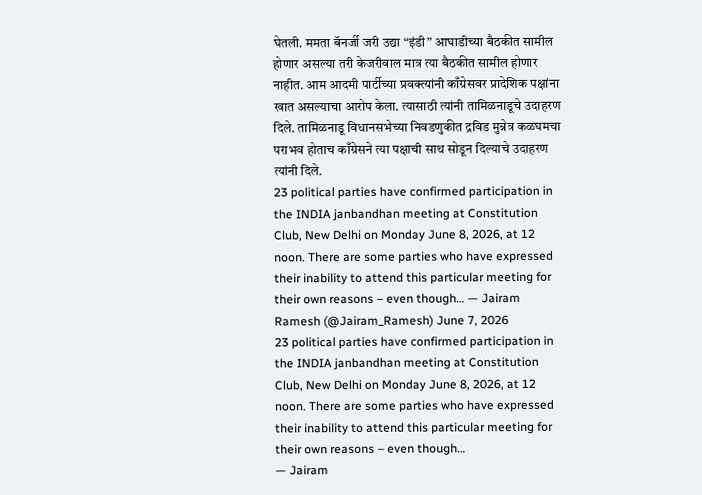घेतली. ममता बॅनर्जी जरी उद्या “इंडी” आघाडीच्या बैठकीत सामील होणार असल्या तरी केजरीवाल मात्र त्या बैठकीत सामील होणार नाहीत. आम आदमी पार्टीच्या प्रवक्त्यांनी काँग्रेसवर प्रादेशिक पक्षांना खात असल्याचा आरोप केला. त्यासाठी त्यांनी तामिळनाडूचे उदाहरण दिले. तामिळनाडू विधानसभेच्या निवडणुकीत द्रविड मुन्नेत्र कळघमचा पराभव होताच काँग्रेसने त्या पक्षाची साथ सोडून दिल्याचे उदाहरण त्यांनी दिले.
23 political parties have confirmed participation in the INDIA janbandhan meeting at Constitution Club, New Delhi on Monday June 8, 2026, at 12 noon. There are some parties who have expressed their inability to attend this particular meeting for their own reasons – even though… — Jairam Ramesh (@Jairam_Ramesh) June 7, 2026
23 political parties have confirmed participation in the INDIA janbandhan meeting at Constitution Club, New Delhi on Monday June 8, 2026, at 12 noon. There are some parties who have expressed their inability to attend this particular meeting for their own reasons – even though…
— Jairam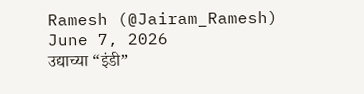Ramesh (@Jairam_Ramesh) June 7, 2026
उद्याच्या “इंडी”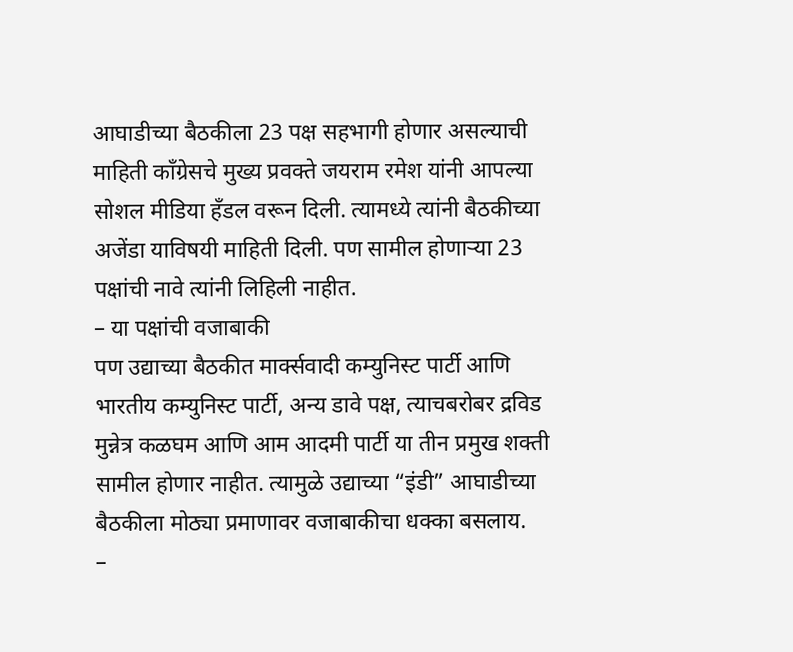आघाडीच्या बैठकीला 23 पक्ष सहभागी होणार असल्याची माहिती काँग्रेसचे मुख्य प्रवक्ते जयराम रमेश यांनी आपल्या सोशल मीडिया हँडल वरून दिली. त्यामध्ये त्यांनी बैठकीच्या अजेंडा याविषयी माहिती दिली. पण सामील होणाऱ्या 23 पक्षांची नावे त्यांनी लिहिली नाहीत.
– या पक्षांची वजाबाकी
पण उद्याच्या बैठकीत मार्क्सवादी कम्युनिस्ट पार्टी आणि भारतीय कम्युनिस्ट पार्टी, अन्य डावे पक्ष, त्याचबरोबर द्रविड मुन्नेत्र कळघम आणि आम आदमी पार्टी या तीन प्रमुख शक्ती सामील होणार नाहीत. त्यामुळे उद्याच्या “इंडी” आघाडीच्या बैठकीला मोठ्या प्रमाणावर वजाबाकीचा धक्का बसलाय.
–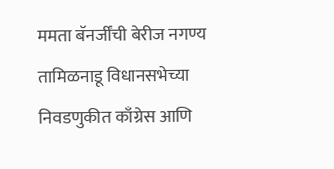ममता बॅनर्जींची बेरीज नगण्य
तामिळनाडू विधानसभेच्या निवडणुकीत काँग्रेस आणि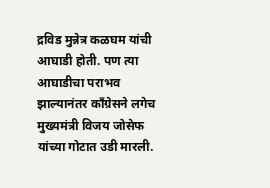द्रविड मुन्नेत्र कळघम यांची आघाडी होती. पण त्या आघाडीचा पराभव झाल्यानंतर काँग्रेसने लगेच मुख्यमंत्री विजय जोसेफ यांच्या गोटात उडी मारली.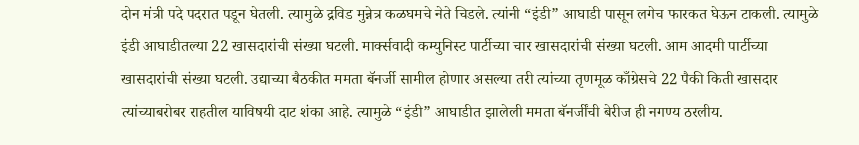दोन मंत्री पदे पदरात पडून घेतली. त्यामुळे द्रविड मुन्नेत्र कळघमचे नेते चिडले. त्यांनी “इंडी” आघाडी पासून लगेच फारकत घेऊन टाकली. त्यामुळे इंडी आघाडीतल्या 22 खासदारांची संख्या घटली. मार्क्सवादी कम्युनिस्ट पार्टीच्या चार खासदारांची संख्या घटली. आम आदमी पार्टीच्या खासदारांची संख्या घटली. उद्याच्या बैठकीत ममता बॅनर्जी सामील होणार असल्या तरी त्यांच्या तृणमूळ काँग्रेसचे 22 पैकी किती खासदार त्यांच्याबरोबर राहतील याविषयी दाट शंका आहे. त्यामुळे “इंडी” आघाडीत झालेली ममता बॅनर्जींची बेरीज ही नगण्य ठरलीय.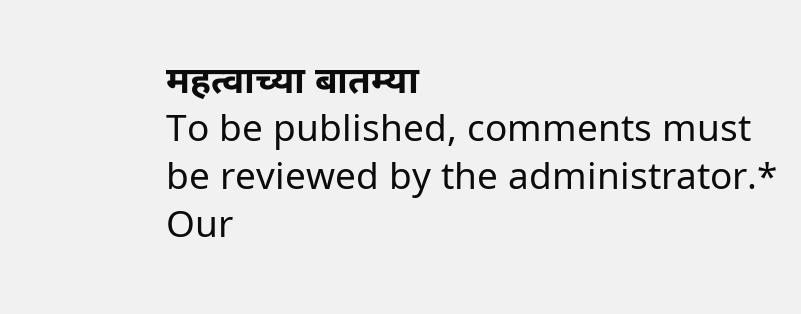महत्वाच्या बातम्या
To be published, comments must be reviewed by the administrator.*
Our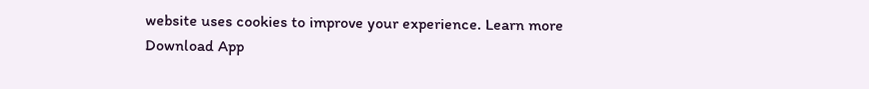website uses cookies to improve your experience. Learn more
Download App